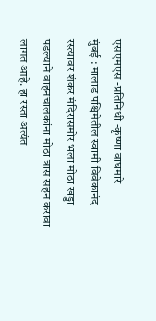एसएमएस -प्रतिनिधी -कृष्णा वाघमारे
मुंबई : मालाड पश्चिमेतील स्वामी विवेकानंद रस्त्यावर शंकर मंदिरासमोर भला मोठा खड्डा पडल्याने वाहनचालकांना मोठा त्रास सहन करावा लागत आहे. हा रस्ता अत्यंत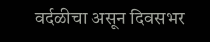वर्दळीचा असून दिवसभर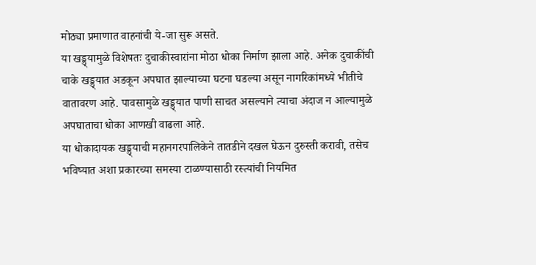मोठ्या प्रमाणात वाहनांची ये-जा सुरू असते.
या खड्ड्यामुळे विशेषतः दुचाकीस्वारांना मोठा धोका निर्माण झाला आहे. अनेक दुचाकींची चाके खड्ड्यात अडकून अपघात झाल्याच्या घटना घडल्या असून नागरिकांमध्ये भीतीचे वातावरण आहे. पावसामुळे खड्ड्यात पाणी साचत असल्याने त्याचा अंदाज न आल्यामुळे अपघाताचा धोका आणखी वाढला आहे.
या धोकादायक खड्ड्याची महानगरपालिकेने तातडीने दखल घेऊन दुरुस्ती करावी, तसेच भविष्यात अशा प्रकारच्या समस्या टाळण्यासाठी रस्त्यांची नियमित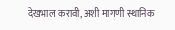देखभाल करावी, अशी मागणी स्थानिक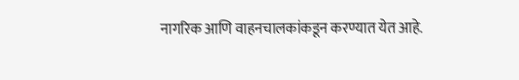नागरिक आणि वाहनचालकांकडून करण्यात येत आहे.